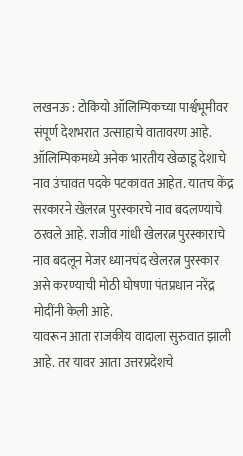लखनऊ : टोकियो ऑलिम्पिकच्या पार्श्वभूमीवर संपूर्ण देशभरात उत्साहाचे वातावरण आहे. ऑलिम्पिकमध्ये अनेक भारतीय खेळाडू देशाचे नाव उंचावत पदके पटकावत आहेत. यातच केंद्र सरकारने खेलरत्न पुरस्कारचे नाव बदलण्याचे ठरवले आहे. राजीव गांधी खेलरत्न पुरस्काराचे नाव बदलून मेजर ध्यानचंद खेलरत्न पुरस्कार असे करण्याची मोठी घोषणा पंतप्रधान नरेंद्र मोदींनी केली आहे.
यावरून आता राजकीय वादाला सुरुवात झाली आहे. तर यावर आता उत्तरप्रदेशचे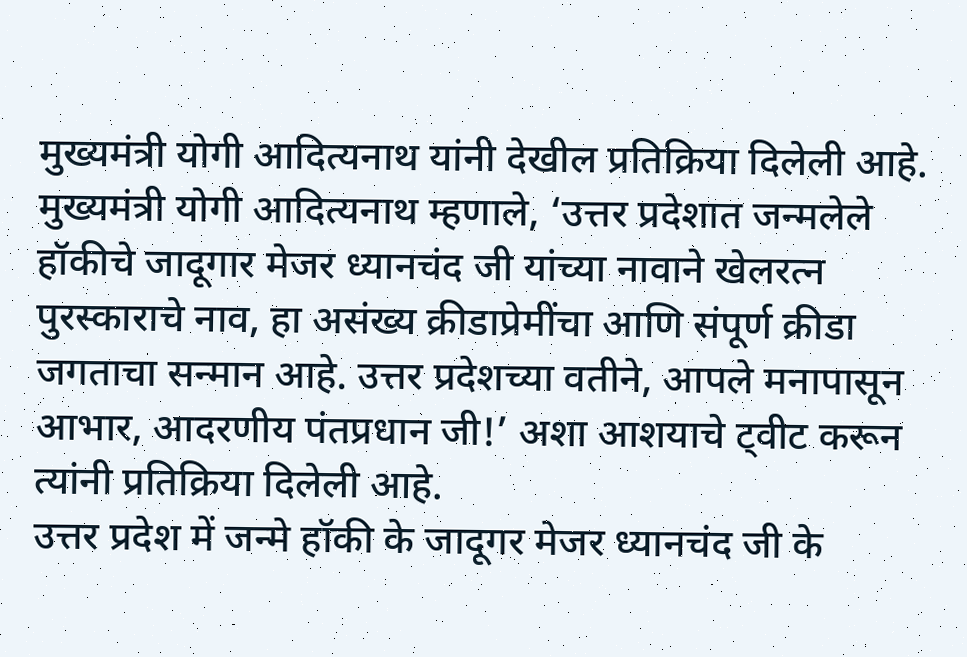मुख्यमंत्री योगी आदित्यनाथ यांनी देखील प्रतिक्रिया दिलेली आहे. मुख्यमंत्री योगी आदित्यनाथ म्हणाले, ‘उत्तर प्रदेशात जन्मलेले हॉकीचे जादूगार मेजर ध्यानचंद जी यांच्या नावाने खेलरत्न पुरस्काराचे नाव, हा असंख्य क्रीडाप्रेमींचा आणि संपूर्ण क्रीडा जगताचा सन्मान आहे. उत्तर प्रदेशच्या वतीने, आपले मनापासून आभार, आदरणीय पंतप्रधान जी!’ अशा आशयाचे ट्वीट करून त्यांनी प्रतिक्रिया दिलेली आहे.
उत्तर प्रदेश में जन्मे हॉकी के जादूगर मेजर ध्यानचंद जी के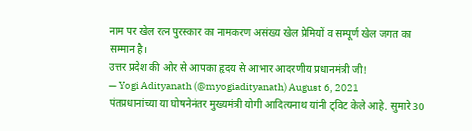नाम पर खेल रत्न पुरस्कार का नामकरण असंख्य खेल प्रेमियों व सम्पूर्ण खेल जगत का सम्मान है।
उत्तर प्रदेश की ओर से आपका हृदय से आभार आदरणीय प्रधानमंत्री जी!
— Yogi Adityanath (@myogiadityanath) August 6, 2021
पंतप्रधानांच्या या घोषनेनंतर मुख्यमंत्री योगी आदित्यनाथ यांनी ट्विट केले आहे. सुमारे 30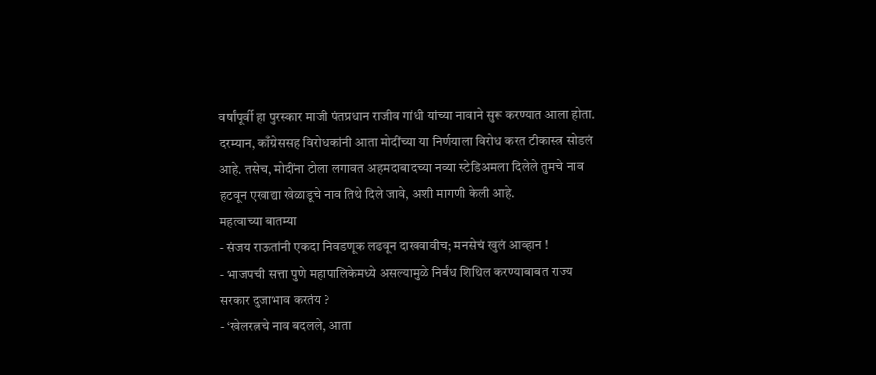वर्षांपूर्वी हा पुरस्कार माजी पंतप्रधान राजीव गांधी यांच्या नावाने सुरू करण्यात आला होता. दरम्यान, काँग्रेससह विरोधकांनी आता मोदींच्या या निर्णयाला विरोध करत टीकास्त्र सोडलं आहे. तसेच, मोदींना टोला लगावत अहमदाबादच्या नव्या स्टेडिअमला दिलेले तुमचे नाव हटवून एखाद्या खेळाडूचे नाव तिथे दिले जावे, अशी मागणी केली आहे.
महत्वाच्या बातम्या
- संजय राऊतांनी एकदा निवडणूक लढवून दाखवावीच; मनसेचं खुलं आव्हान !
- भाजपची सत्ता पुणे महापालिकेमध्ये असल्यामुळे निर्बंध शिथिल करण्याबाबत राज्य सरकार दुजाभाव करतंय ?
- ‘खेलरत्नचे नाव बदलले, आता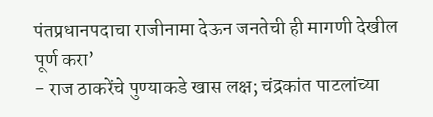पंतप्रधानपदाचा राजीनामा देऊन जनतेची ही मागणी देखील पूर्ण करा’
- राज ठाकरेंचे पुण्याकडे खास लक्ष; चंद्रकांत पाटलांच्या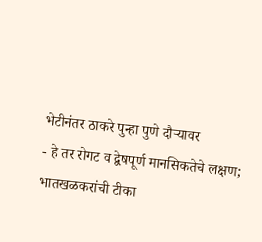भेटीनंतर ठाकरे पुन्हा पुणे दौऱ्यावर
- हे तर रोगट व द्वेषपूर्ण मानसिकतेचे लक्षण; भातखळकरांची टीका